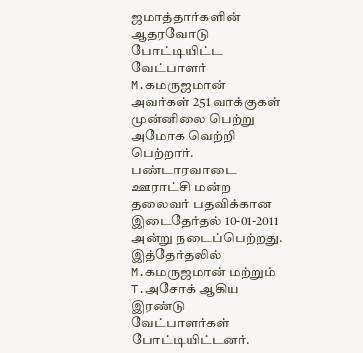ஜமாத்தார்களின் ஆதரவோடு போட்டியிட்ட வேட்பாளர் M.கமருஜமான் அவர்கள் 251 வாக்குகள் முன்னிலை பெற்று அமோக வெற்றி பெற்றார்.
பண்டாரவாடை ஊராட்சி மன்ற தலைவர் பதவிக்கான இடைதேர்தல் 10-01-2011 அன்று நடைப்பெற்றது. இத்தேர்தலில் M.கமருஜமான் மற்றும் T.அசோக் ஆகிய இரண்டு வேட்பாளர்கள் போட்டியிட்டனர்.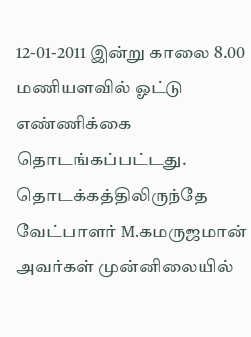12-01-2011 இன்று காலை 8.00 மணியளவில் ஓட்டு எண்ணிக்கை தொடங்கப்பட்டது. தொடக்கத்திலிருந்தே வேட்பாளர் M.கமருஜமான் அவர்கள் முன்னிலையில்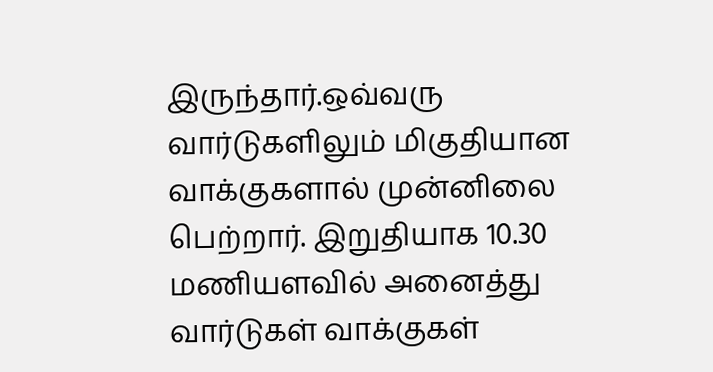இருந்தார்.ஒவ்வரு வார்டுகளிலும் மிகுதியான வாக்குகளால் முன்னிலை பெற்றார். இறுதியாக 10.30 மணியளவில் அனைத்து வார்டுகள் வாக்குகள்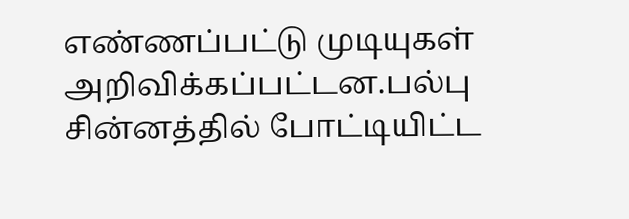எண்ணப்பட்டு முடியுகள் அறிவிக்கப்பட்டன.பல்பு சின்னத்தில் போட்டியிட்ட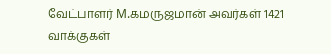வேட்பாளர் M.கமருஜமான் அவர்கள் 1421 வாக்குகள்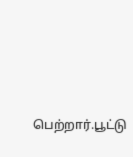பெற்றார்.பூட்டு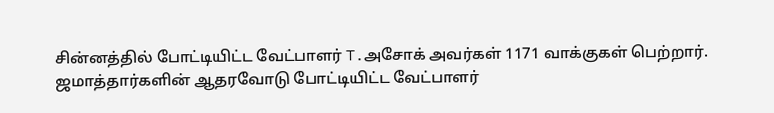சின்னத்தில் போட்டியிட்ட வேட்பாளர் T.அசோக் அவர்கள் 1171 வாக்குகள் பெற்றார். ஜமாத்தார்களின் ஆதரவோடு போட்டியிட்ட வேட்பாளர்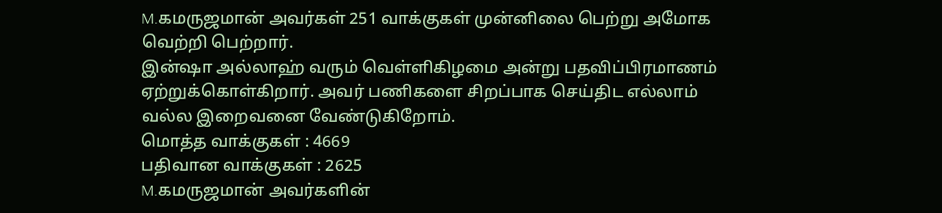M.கமருஜமான் அவர்கள் 251 வாக்குகள் முன்னிலை பெற்று அமோக வெற்றி பெற்றார்.
இன்ஷா அல்லாஹ் வரும் வெள்ளிகிழமை அன்று பதவிப்பிரமாணம் ஏற்றுக்கொள்கிறார். அவர் பணிகளை சிறப்பாக செய்திட எல்லாம் வல்ல இறைவனை வேண்டுகிறோம்.
மொத்த வாக்குகள் : 4669
பதிவான வாக்குகள் : 2625
M.கமருஜமான் அவர்களின்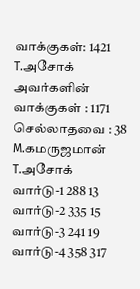வாக்குகள்: 1421
T.அசோக் அவர்களின் வாக்குகள் : 1171
செல்லாதவை : 38
M.கமருஜமான் T.அசோக்
வார்டு-1 288 13
வார்டு-2 335 15
வார்டு-3 241 19
வார்டு-4 358 317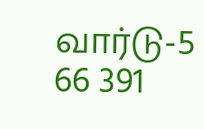வார்டு-5 66 391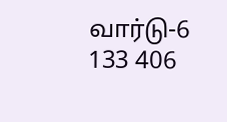வார்டு-6 133 406